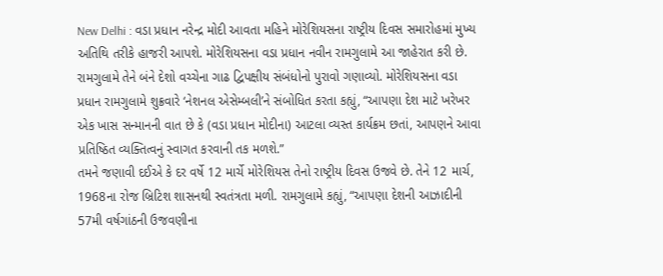New Delhi : વડા પ્રધાન નરેન્દ્ર મોદી આવતા મહિને મોરેશિયસના રાષ્ટ્રીય દિવસ સમારોહમાં મુખ્ય અતિથિ તરીકે હાજરી આપશે. મોરેશિયસના વડા પ્રધાન નવીન રામગુલામે આ જાહેરાત કરી છે. રામગુલામે તેને બંને દેશો વચ્ચેના ગાઢ દ્વિપક્ષીય સંબંધોનો પુરાવો ગણાવ્યો. મોરેશિયસના વડા પ્રધાન રામગુલામે શુક્રવારે ‘નેશનલ એસેમ્બલી’ને સંબોધિત કરતા કહ્યું, “આપણા દેશ માટે ખરેખર એક ખાસ સન્માનની વાત છે કે (વડા પ્રધાન મોદીના) આટલા વ્યસ્ત કાર્યક્રમ છતાં, આપણને આવા પ્રતિષ્ઠિત વ્યક્તિત્વનું સ્વાગત કરવાની તક મળશે.”
તમને જણાવી દઈએ કે દર વર્ષે 12 માર્ચે મોરેશિયસ તેનો રાષ્ટ્રીય દિવસ ઉજવે છે. તેને 12 માર્ચ, 1968ના રોજ બ્રિટિશ શાસનથી સ્વતંત્રતા મળી. રામગુલામે કહ્યું, “આપણા દેશની આઝાદીની 57મી વર્ષગાંઠની ઉજવણીના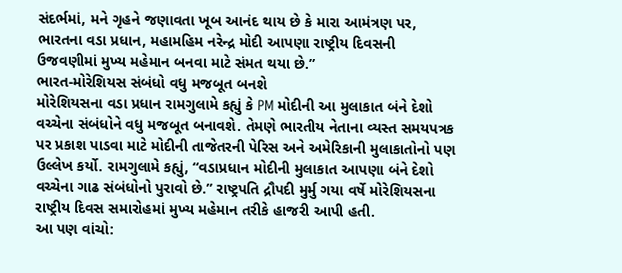સંદર્ભમાં, મને ગૃહને જણાવતા ખૂબ આનંદ થાય છે કે મારા આમંત્રણ પર, ભારતના વડા પ્રધાન, મહામહિમ નરેન્દ્ર મોદી આપણા રાષ્ટ્રીય દિવસની ઉજવણીમાં મુખ્ય મહેમાન બનવા માટે સંમત થયા છે.”
ભારત-મોરેશિયસ સંબંધો વધુ મજબૂત બનશે
મોરેશિયસના વડા પ્રધાન રામગુલામે કહ્યું કે PM મોદીની આ મુલાકાત બંને દેશો વચ્ચેના સંબંધોને વધુ મજબૂત બનાવશે. તેમણે ભારતીય નેતાના વ્યસ્ત સમયપત્રક પર પ્રકાશ પાડવા માટે મોદીની તાજેતરની પેરિસ અને અમેરિકાની મુલાકાતોનો પણ ઉલ્લેખ કર્યો. રામગુલામે કહ્યું, “વડાપ્રધાન મોદીની મુલાકાત આપણા બંને દેશો વચ્ચેના ગાઢ સંબંધોનો પુરાવો છે.” રાષ્ટ્રપતિ દ્રૌપદી મુર્મુ ગયા વર્ષે મોરેશિયસના રાષ્ટ્રીય દિવસ સમારોહમાં મુખ્ય મહેમાન તરીકે હાજરી આપી હતી.
આ પણ વાંચો: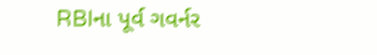RBIના પૂર્વ ગવર્નર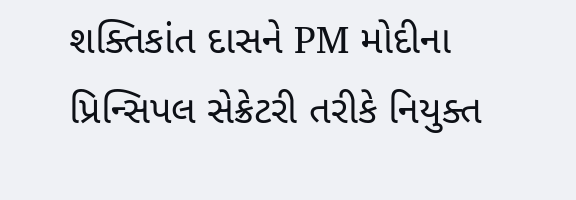શક્તિકાંત દાસને PM મોદીના પ્રિન્સિપલ સેક્રેટરી તરીકે નિયુક્ત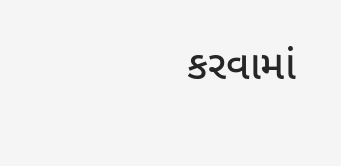કરવામાં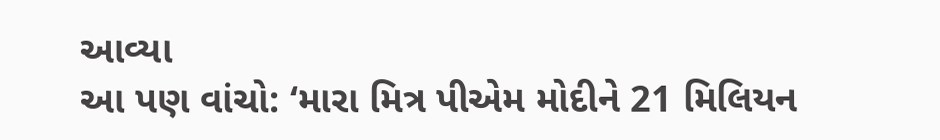આવ્યા
આ પણ વાંચો: ‘મારા મિત્ર પીએમ મોદીને 21 મિલિયન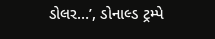ડોલર…’, ડોનાલ્ડ ટ્રમ્પે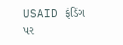USAID ફંડિંગ પર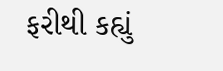ફરીથી કહ્યું